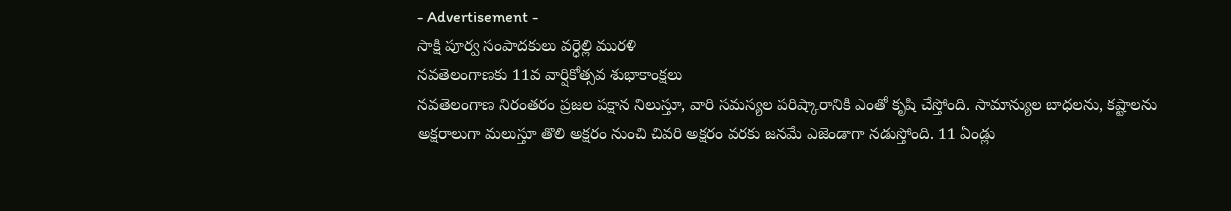- Advertisement -
సాక్షి పూర్వ సంపాదకులు వర్ధెల్లి మురళి
నవతెలంగాణకు 11వ వార్షికోత్సవ శుభాకాంక్షలు
నవతెలంగాణ నిరంతరం ప్రజల పక్షాన నిలుస్తూ, వారి సమస్యల పరిష్కారానికి ఎంతో కృషి చేస్తోంది. సామాన్యుల బాధలను, కష్టాలను అక్షరాలుగా మలుస్తూ తొలి అక్షరం నుంచి చివరి అక్షరం వరకు జనమే ఎజెండాగా నడుస్తోంది. 11 ఏండ్లు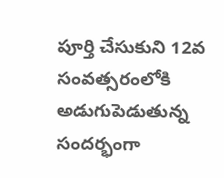పూర్తి చేసుకుని 12వ సంవత్సరంలోకి అడుగుపెడుతున్న సందర్భంగా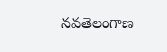నవతెలంగాణ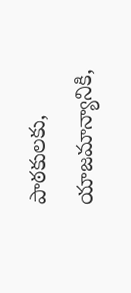పాఠకులకు, యాజమాన్యానికి,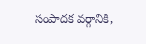సంపాదక వర్గానికి,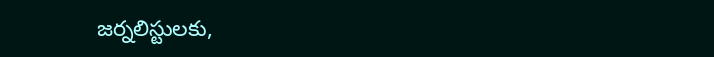జర్నలిస్టులకు,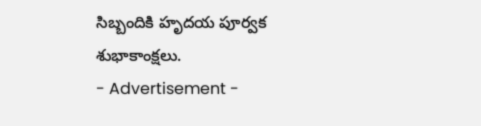సిబ్బందికి హృదయ పూర్వక శుభాకాంక్షలు.
- Advertisement -